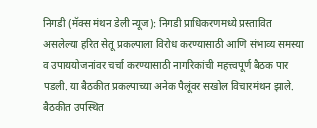निगडी (मॅक्स मंथन डेली न्यूज): निगडी प्राधिकरणमध्ये प्रस्तावित असलेल्या हरित सेतू प्रकल्पाला विरोध करण्यासाठी आणि संभाव्य समस्या व उपाययोजनांवर चर्चा करण्यासाठी नागरिकांची महत्त्वपूर्ण बैठक पार पडली. या बैठकीत प्रकल्पाच्या अनेक पैलूंवर सखोल विचारमंथन झाले.
बैठकीत उपस्थित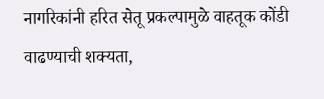नागरिकांनी हरित सेतू प्रकल्पामुळे वाहतूक कोंडी वाढण्याची शक्यता,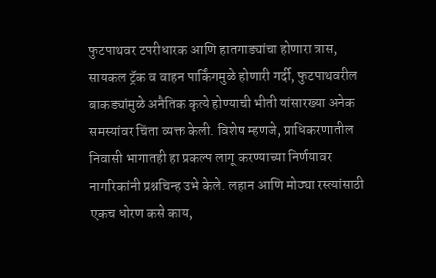फुटपाथवर टपरीधारक आणि हातगाड्यांचा होणारा त्रास, सायकल ट्रॅक व वाहन पार्किंगमुळे होणारी गर्दी, फुटपाथवरील बाकड्यांमुळे अनैतिक कृत्ये होण्याची भीती यांसारख्या अनेक समस्यांवर चिंता व्यक्त केली. विशेष म्हणजे, प्राधिकरणातील निवासी भागातही हा प्रकल्प लागू करण्याच्या निर्णयावर नागरिकांनी प्रश्नचिन्ह उभे केले. लहान आणि मोठ्या रस्त्यांसाठी एकच धोरण कसे काय,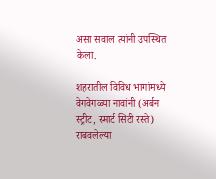असा सवाल त्यांनी उपस्थित केला.

शहरातील विविध भागांमध्ये वेगवेगळ्या नावांनी (अर्बन स्ट्रीट, स्मार्ट सिटी रस्ते) राबवलेल्या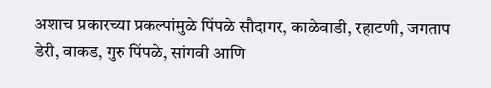अशाच प्रकारच्या प्रकल्पांमुळे पिंपळे सौदागर, काळेवाडी, रहाटणी, जगताप डेरी, वाकड, गुरु पिंपळे, सांगवी आणि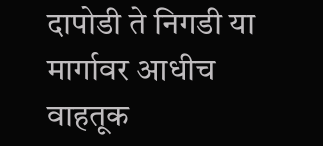दापोडी ते निगडी या मार्गावर आधीच वाहतूक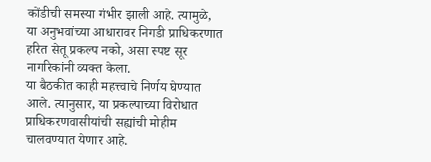कोंडीची समस्या गंभीर झाली आहे. त्यामुळे, या अनुभवांच्या आधारावर निगडी प्राधिकरणात हरित सेतू प्रकल्प नको, असा स्पष्ट सूर नागरिकांनी व्यक्त केला.
या बैठकीत काही महत्त्वाचे निर्णय घेण्यात आले. त्यानुसार, या प्रकल्पाच्या विरोधात प्राधिकरणवासीयांची सह्यांची मोहीम चालवण्यात येणार आहे.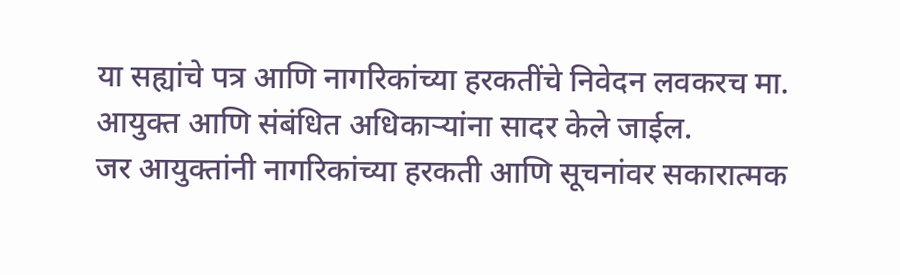या सह्यांचे पत्र आणि नागरिकांच्या हरकतींचे निवेदन लवकरच मा. आयुक्त आणि संबंधित अधिकाऱ्यांना सादर केले जाईल.
जर आयुक्तांनी नागरिकांच्या हरकती आणि सूचनांवर सकारात्मक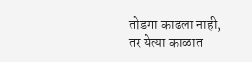तोडगा काढला नाही, तर येत्या काळात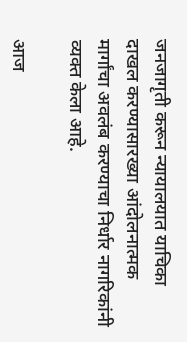जनजागृती करून न्यायालयात याचिका दाखल करण्यासारख्या आंदोलनात्मक मार्गांचा अवलंब करण्याचा निर्धार नागरिकांनी व्यक्त केला आहे.

आज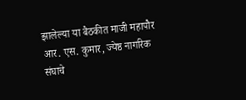झालेल्या या बैठकीत माजी महापौर आर. एस. कुमार, ज्येष्ठ नागरिक संघाचे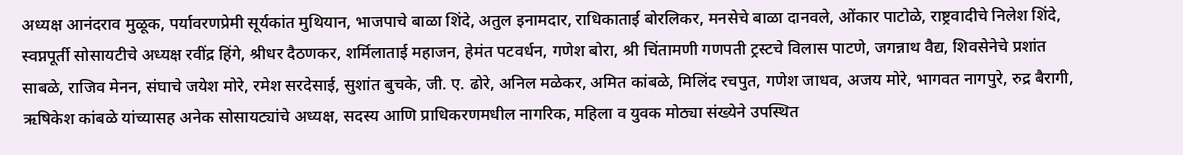अध्यक्ष आनंदराव मुळूक, पर्यावरणप्रेमी सूर्यकांत मुथियान, भाजपाचे बाळा शिंदे, अतुल इनामदार, राधिकाताई बोरलिकर, मनसेचे बाळा दानवले, ओंकार पाटोळे, राष्ट्रवादीचे निलेश शिंदे, स्वप्नपूर्ती सोसायटीचे अध्यक्ष रवींद्र हिंगे, श्रीधर दैठणकर, शर्मिलाताई महाजन, हेमंत पटवर्धन, गणेश बोरा, श्री चिंतामणी गणपती ट्रस्टचे विलास पाटणे, जगन्नाथ वैद्य, शिवसेनेचे प्रशांत साबळे, राजिव मेनन, संघाचे जयेश मोरे, रमेश सरदेसाई, सुशांत बुचके, जी. ए. ढोरे, अनिल मळेकर, अमित कांबळे, मिलिंद रचपुत, गणेश जाधव, अजय मोरे, भागवत नागपुरे, रुद्र बैरागी, ऋषिकेश कांबळे यांच्यासह अनेक सोसायट्यांचे अध्यक्ष, सदस्य आणि प्राधिकरणमधील नागरिक, महिला व युवक मोठ्या संख्येने उपस्थित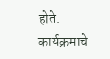होते. कार्यक्रमाचे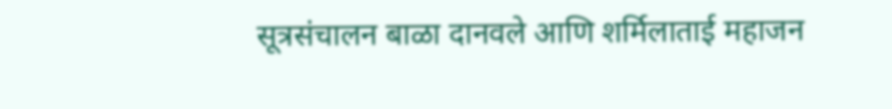सूत्रसंचालन बाळा दानवले आणि शर्मिलाताई महाजन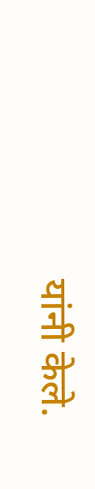यांनी केले.